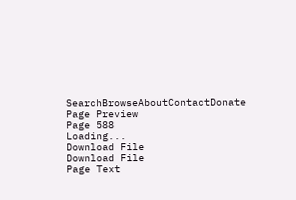SearchBrowseAboutContactDonate
Page Preview
Page 588
Loading...
Download File
Download File
Page Text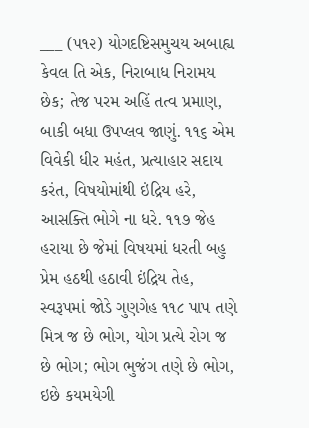___ (૫૧૨) યોગદષ્ટિસમુચય અબાહ્ય કેવલ તિ એક, નિરાબાધ નિરામય છેક; તેજ પરમ અહિં તત્વ પ્રમાણ, બાકી બધા ઉપપ્લવ જાણું. ૧૧૬ એમ વિવેકી ધીર મહંત, પ્રત્યાહાર સદાય કરંત, વિષયોમાંથી ઇંદ્રિય હરે, આસક્તિ ભોગે ના ધરે. ૧૧૭ જેહ હરાયા છે જેમાં વિષયમાં ધરતી બહુ પ્રેમ હઠથી હઠાવી ઇંદ્રિય તેહ, સ્વરૂપમાં જોડે ગુણગેહ ૧૧૮ પાપ તણે મિત્ર જ છે ભોગ, યોગ પ્રત્યે રોગ જ છે ભોગ; ભોગ ભુજંગ તણે છે ભોગ, ઇછે કયમયેગી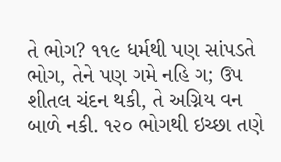તે ભોગ? ૧૧૯ ધર્મથી પણ સાંપડતે ભોગ, તેને પણ ગમે નહિ ગ; ઉપ શીતલ ચંદન થકી, તે અગ્નિય વન બાળે નકી. ૧૨૦ ભોગથી ઇચ્છા તણે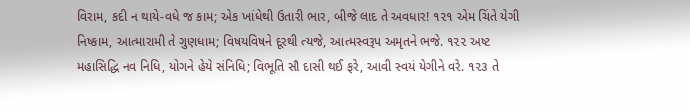વિરામ, કદી ન થાયે-વધે જ કામ; એક ખાંધેથી ઉતારી ભાર, બીજે લાદ તે અવધાર! ૧૨૧ એમ ચિંતે યેગી નિષ્કામ, આત્મારામી તે ગુણધામ; વિષયવિષને દૂરથી ત્યજે, આત્મસ્વરૂપ અમૃતને ભજે. ૧૨૨ અષ્ટ મહાસિદ્ધિ નવ નિધિ, યોગને હેયે સંનિધિ; વિભૂતિ સૌ દાસી થઈ ફરે, આવી સ્વયં યેગીને વરે. ૧૨૩ તે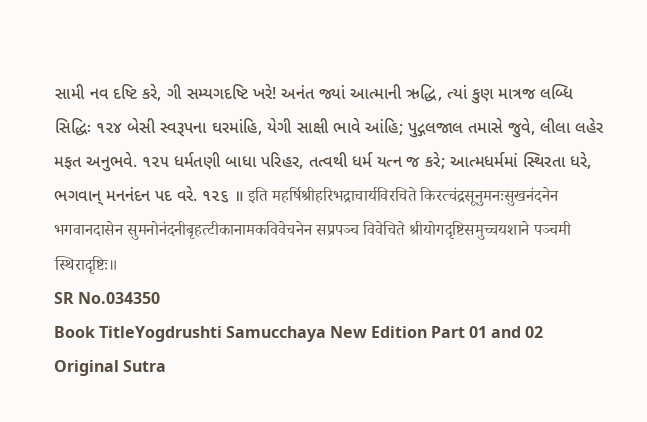સામી નવ દષ્ટિ કરે, ગી સમ્યગદષ્ટિ ખરે! અનંત જ્યાં આત્માની ઋદ્ધિ, ત્યાં કુણ માત્રજ લબ્ધિ સિદ્ધિઃ ૧૨૪ બેસી સ્વરૂપના ઘરમાંહિ, યેગી સાક્ષી ભાવે આંહિ; પુદ્ગલજાલ તમાસે જુવે, લીલા લહેર મફત અનુભવે. ૧૨૫ ધર્મતણી બાધા પરિહર, તત્વથી ધર્મ યત્ન જ કરે; આત્મધર્મમાં સ્થિરતા ધરે, ભગવાન્ મનનંદન પદ વરે. ૧૨૬ ॥ इति महर्षिश्रीहरिभद्राचार्यविरचिते किरत्चंद्रसूनुमनःसुखनंदनेन भगवानदासेन सुमनोनंदनीबृहत्टीकानामकविवेचनेन सप्रपञ्च विवेचिते श्रीयोगदृष्टिसमुच्चयशाने पञ्चमी स्थिरादृष्टिः॥
SR No.034350
Book TitleYogdrushti Samucchaya New Edition Part 01 and 02
Original Sutra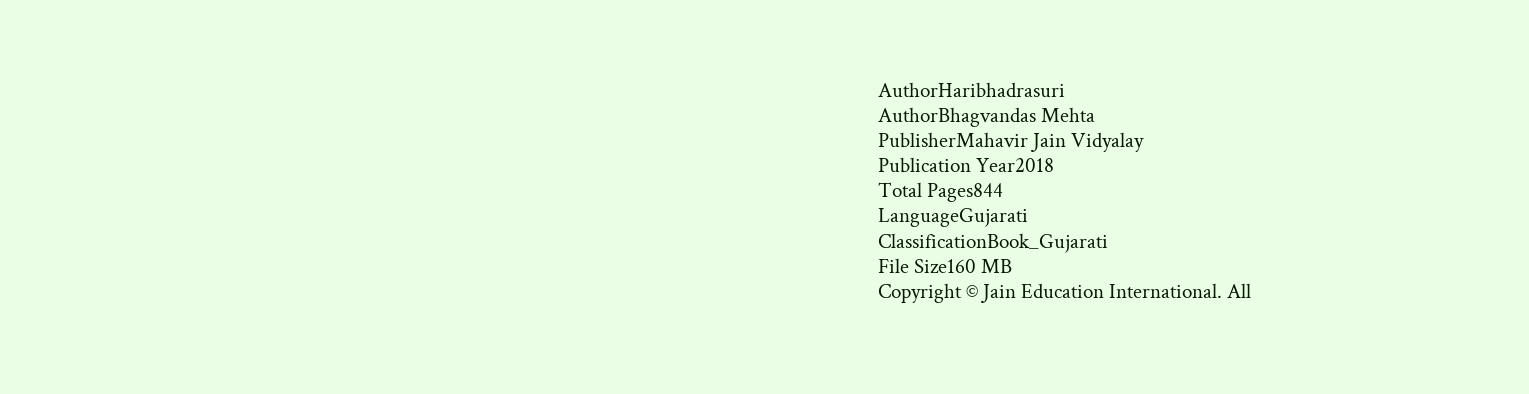AuthorHaribhadrasuri
AuthorBhagvandas Mehta
PublisherMahavir Jain Vidyalay
Publication Year2018
Total Pages844
LanguageGujarati
ClassificationBook_Gujarati
File Size160 MB
Copyright © Jain Education International. All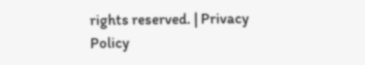rights reserved. | Privacy Policy